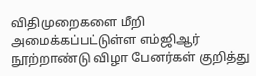விதிமுறைகளை மீறி அமைக்கப்பட்டுள்ள எம்ஜிஆர் நூற்றாண்டு விழா பேனர்கள் குறித்து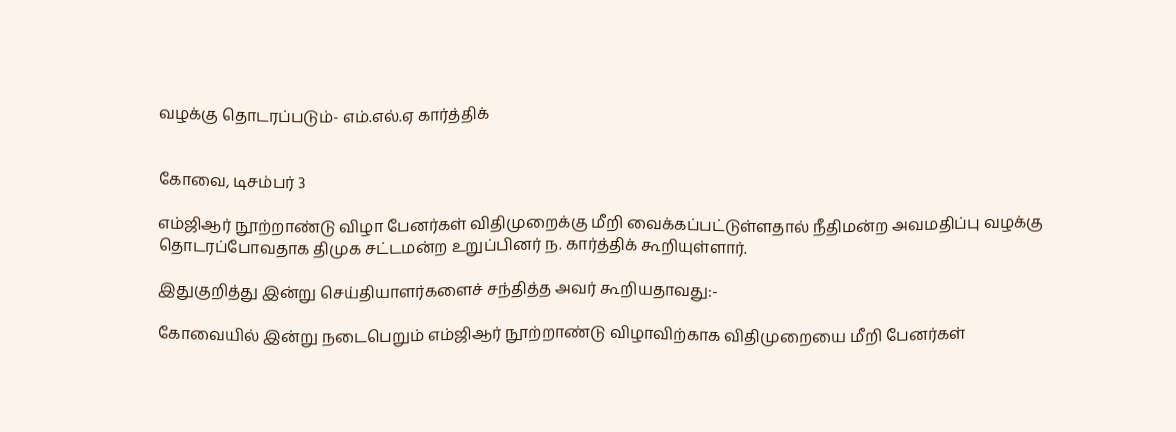வழக்கு தொடரப்படும்- எம்.எல்.ஏ கார்த்திக்


கோவை, டிசம்பர் 3

எம்ஜிஆர் நூற்றாண்டு விழா பேனர்கள் விதிமுறைக்கு மீறி வைக்கப்பட்டுள்ளதால் நீதிமன்ற அவமதிப்பு வழக்கு தொடரப்போவதாக திமுக சட்டமன்ற உறுப்பினர் ந. கார்த்திக் கூறியுள்ளார்.

இதுகுறித்து இன்று செய்தியாளர்களைச் சந்தித்த அவர் கூறியதாவது:-

கோவையில் இன்று நடைபெறும் எம்ஜிஆர் நூற்றாண்டு விழாவிற்காக விதிமுறையை மீறி பேனர்கள்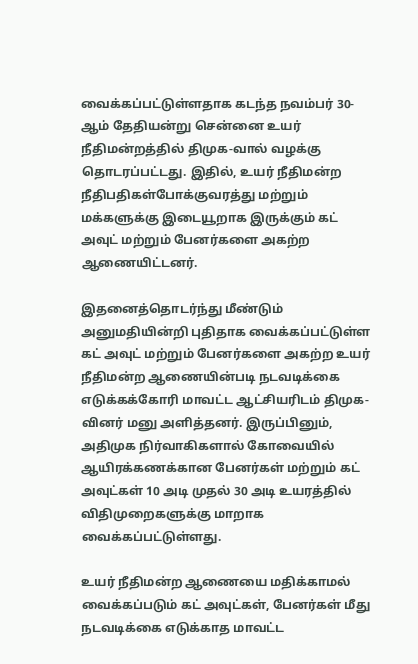வைக்கப்பட்டுள்ளதாக கடந்த நவம்பர் 30-ஆம் தேதியன்று சென்னை உயர் நீதிமன்றத்தில் திமுக-வால் வழக்கு தொடரப்பட்டது. இதில், உயர் நீதிமன்ற நீதிபதிகள்போக்குவரத்து மற்றும் மக்களுக்கு இடையூறாக இருக்கும் கட் அவுட் மற்றும் பேனர்களை அகற்ற ஆணையிட்டனர்.

இதனைத்தொடர்ந்து மீண்டும் அனுமதியின்றி புதிதாக வைக்கப்பட்டுள்ள கட் அவுட் மற்றும் பேனர்களை அகற்ற உயர் நீதிமன்ற ஆணையின்படி நடவடிக்கை எடுக்கக்கோரி மாவட்ட ஆட்சியரிடம் திமுக-வினர் மனு அளித்தனர். இருப்பினும், அதிமுக நிர்வாகிகளால் கோவையில் ஆயிரக்கணக்கான பேனர்கள் மற்றும் கட் அவுட்கள் 10 அடி முதல் 30 அடி உயரத்தில் விதிமுறைகளுக்கு மாறாக வைக்கப்பட்டுள்ளது.

உயர் நீதிமன்ற ஆணையை மதிக்காமல் வைக்கப்படும் கட் அவுட்கள், பேனர்கள் மீது நடவடிக்கை எடுக்காத மாவட்ட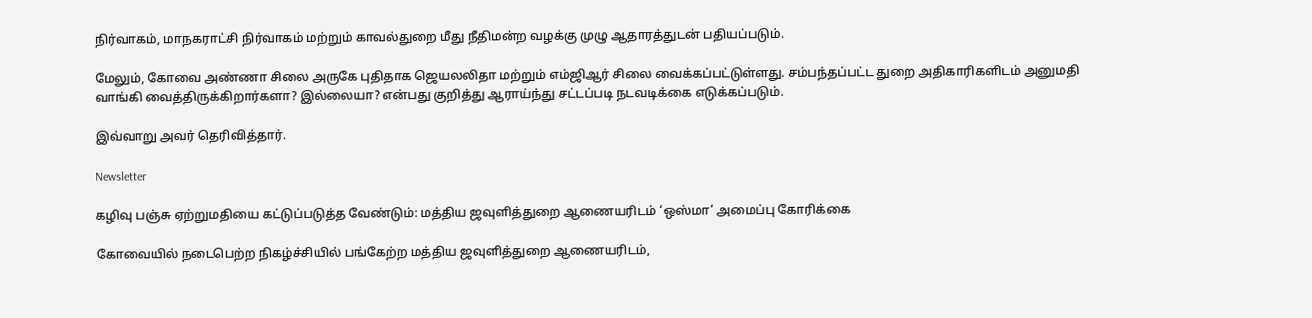நிர்வாகம், மாநகராட்சி நிர்வாகம் மற்றும் காவல்துறை மீது நீதிமன்ற வழக்கு முழு ஆதாரத்துடன் பதியப்படும்.

மேலும், கோவை அண்ணா சிலை அருகே புதிதாக ஜெயலலிதா மற்றும் எம்ஜிஆர் சிலை வைக்கப்பட்டுள்ளது. சம்பந்தப்பட்ட துறை அதிகாரிகளிடம் அனுமதி வாங்கி வைத்திருக்கிறார்களா? இல்லையா? என்பது குறித்து ஆராய்ந்து சட்டப்படி நடவடிக்கை எடுக்கப்படும்.

இவ்வாறு அவர் தெரிவித்தார்.

Newsletter

கழிவு பஞ்சு ஏற்றுமதியை கட்டுப்படுத்த வேண்டும்: மத்திய ஜவுளித்துறை ஆணையரிடம் ‘ஒஸ்மா’ அமைப்பு கோரிக்கை

கோவையில் நடைபெற்ற நிகழ்ச்சியில் பங்கேற்ற மத்திய ஜவுளித்துறை ஆணையரிடம்,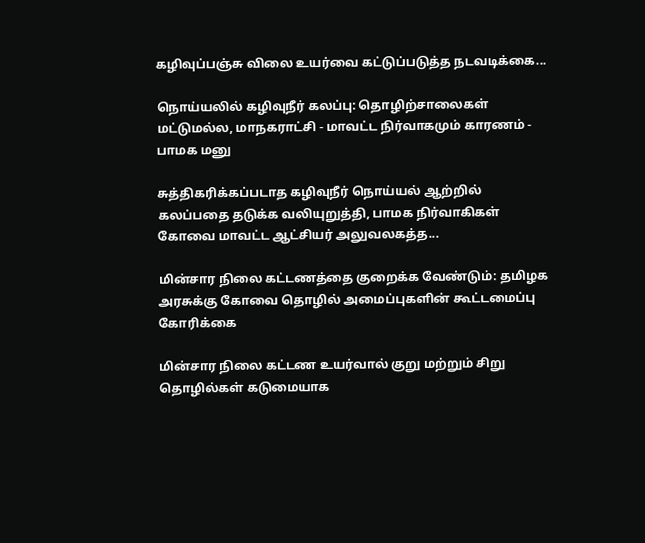கழிவுப்பஞ்சு விலை உயர்வை கட்டுப்படுத்த நடவடிக்கை...

நொய்யலில் கழிவுநீர் கலப்பு: தொழிற்சாலைகள் மட்டுமல்ல, மாநகராட்சி - மாவட்ட நிர்வாகமும் காரணம் - பாமக மனு

சுத்திகரிக்கப்படாத கழிவுநீர் நொய்யல் ஆற்றில் கலப்பதை தடுக்க வலியுறுத்தி, பாமக நிர்வாகிகள் கோவை மாவட்ட ஆட்சியர் அலுவலகத்த...

மின்சார நிலை கட்டணத்தை குறைக்க வேண்டும்: தமிழக அரசுக்கு கோவை தொழில் அமைப்புகளின் கூட்டமைப்பு கோரிக்கை

மின்சார நிலை கட்டண உயர்வால் குறு மற்றும் சிறு தொழில்கள் கடுமையாக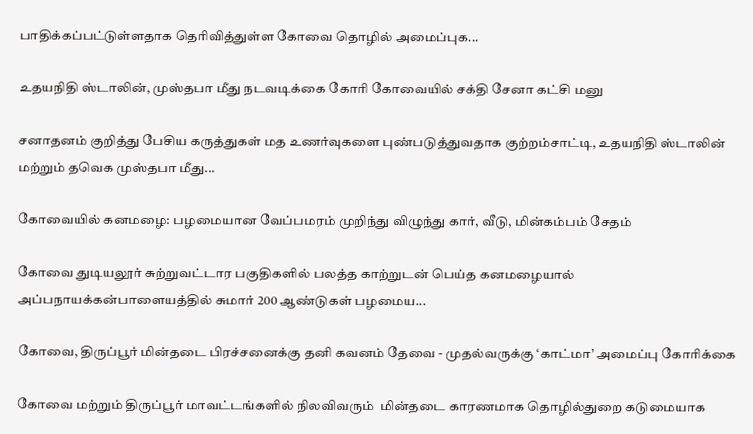பாதிக்கப்பட்டுள்ளதாக தெரிவித்துள்ள கோவை தொழில் அமைப்புக...

உதயநிதி ஸ்டாலின், முஸ்தபா மீது நடவடிக்கை கோரி கோவையில் சக்தி சேனா கட்சி மனு

சனாதனம் குறித்து பேசிய கருத்துகள் மத உணர்வுகளை புண்படுத்துவதாக குற்றம்சாட்டி, உதயநிதி ஸ்டாலின் மற்றும் தவெக முஸ்தபா மீது...

கோவையில் கனமழை: பழமையான வேப்பமரம் முறிந்து விழுந்து கார், வீடு, மின்கம்பம் சேதம்

கோவை துடியலூர் சுற்றுவட்டார பகுதிகளில் பலத்த காற்றுடன் பெய்த கனமழையால் அப்பநாயக்கன்பாளையத்தில் சுமார் 200 ஆண்டுகள் பழமைய...

கோவை, திருப்பூர் மின்தடை பிரச்சனைக்கு தனி கவனம் தேவை - முதல்வருக்கு ‘காட்மா’ அமைப்பு கோரிக்கை

கோவை மற்றும் திருப்பூர் மாவட்டங்களில் நிலவிவரும்  மின்தடை காரணமாக தொழில்துறை கடுமையாக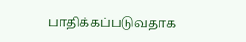பாதிக்கப்படுவதாக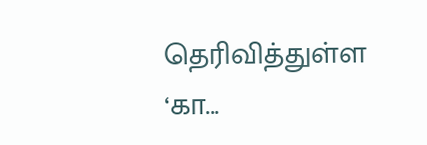தெரிவித்துள்ள ‘கா...